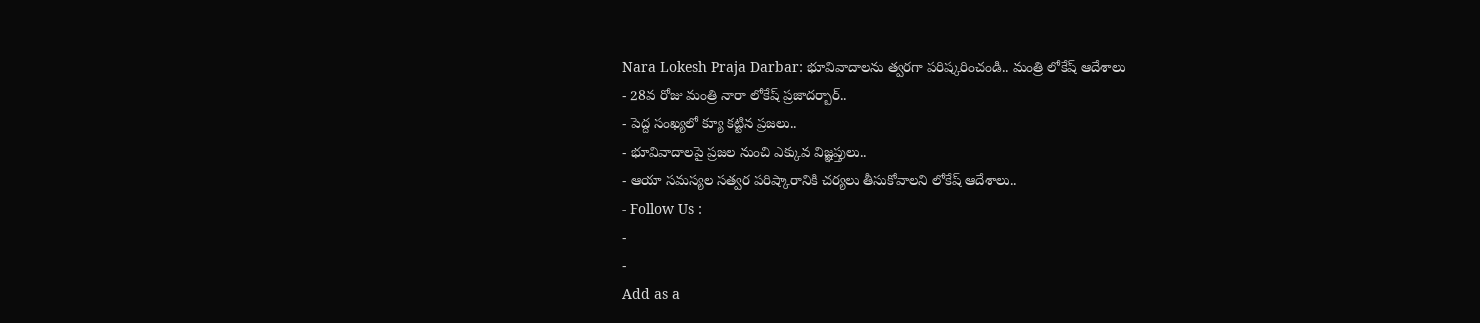Nara Lokesh Praja Darbar: భూవివాదాలను త్వరగా పరిష్కరించండి.. మంత్రి లోకేష్ ఆదేశాలు
- 28వ రోజు మంత్రి నారా లోకేష్ ప్రజాదర్బార్..
- పెద్ద సంఖ్యలో క్యూ కట్టిన ప్రజలు..
- భూవివాదాలపై ప్రజల నుంచి ఎక్కువ విజ్ఞప్తులు..
- ఆయా సమస్యల సత్వర పరిష్కారానికి చర్యలు తీసుకోవాలని లోకేష్ ఆదేశాలు..
- Follow Us :
-
-
Add as a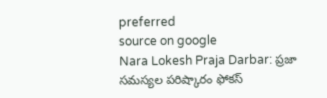preferred
source on google
Nara Lokesh Praja Darbar: ప్రజా సమస్యల పరిష్కారం ఫోకస్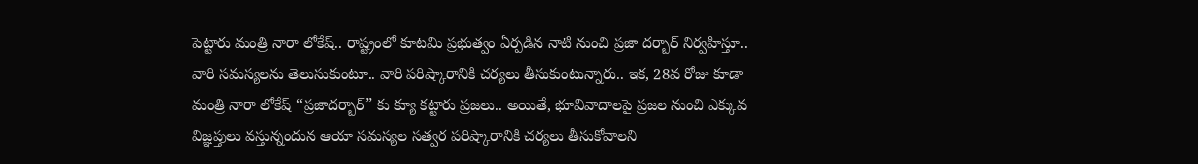పెట్టారు మంత్రి నారా లోకేష్.. రాష్ట్రంలో కూటమి ప్రభుత్వం ఏర్పడిన నాటి నుంచి ప్రజా దర్బార్ నిర్వహిస్తూ.. వారి సమస్యలను తెలుసుకుంటూ.. వారి పరిష్కారానికి చర్యలు తీసుకుంటున్నారు.. ఇక, 28వ రోజు కూడా మంత్రి నారా లోకేష్ “ప్రజాదర్బార్” కు క్యూ కట్టారు ప్రజలు.. అయితే, భూవివాదాలపై ప్రజల నుంచి ఎక్కువ విజ్ఞప్తులు వస్తున్నందున ఆయా సమస్యల సత్వర పరిష్కారానికి చర్యలు తీసుకోవాలని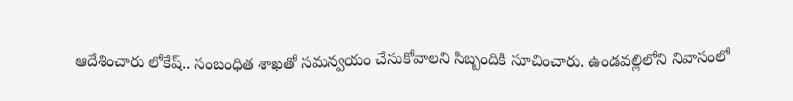ఆదేశించారు లోకేష్.. సంబంధిత శాఖతో సమన్వయం చేసుకోవాలని సిబ్బందికి సూచించారు. ఉండవల్లిలోని నివాసంలో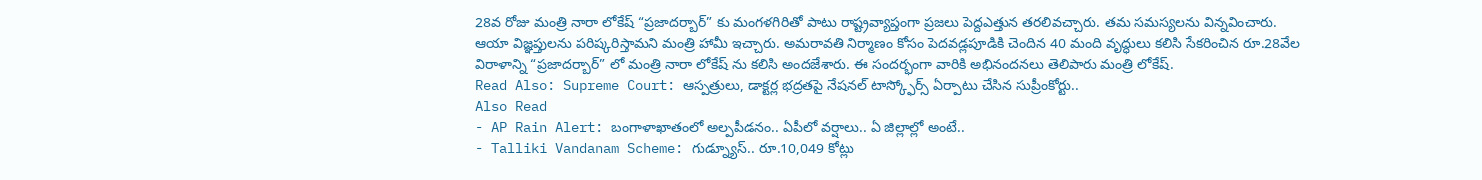28వ రోజు మంత్రి నారా లోకేష్ “ప్రజాదర్బార్” కు మంగళగిరితో పాటు రాష్ట్రవ్యాప్తంగా ప్రజలు పెద్దఎత్తున తరలివచ్చారు. తమ సమస్యలను విన్నవించారు. ఆయా విజ్ఞప్తులను పరిష్కరిస్తామని మంత్రి హామీ ఇచ్చారు. అమరావతి నిర్మాణం కోసం పెదవడ్లపూడికి చెందిన 40 మంది వృద్ధులు కలిసి సేకరించిన రూ.28వేల విరాళాన్ని “ప్రజాదర్బార్” లో మంత్రి నారా లోకేష్ ను కలిసి అందజేశారు. ఈ సందర్భంగా వారికి అభినందనలు తెలిపారు మంత్రి లోకేష్.
Read Also: Supreme Court: ఆస్పత్రులు, డాక్టర్ల భద్రతపై నేషనల్ టాస్క్ఫోర్స్ ఏర్పాటు చేసిన సుప్రీంకోర్టు..
Also Read
- AP Rain Alert: బంగాళాఖాతంలో అల్పపీడనం.. ఏపీలో వర్షాలు.. ఏ జిల్లాల్లో అంటే..
- Talliki Vandanam Scheme: గుడ్న్యూస్.. రూ.10,049 కోట్లు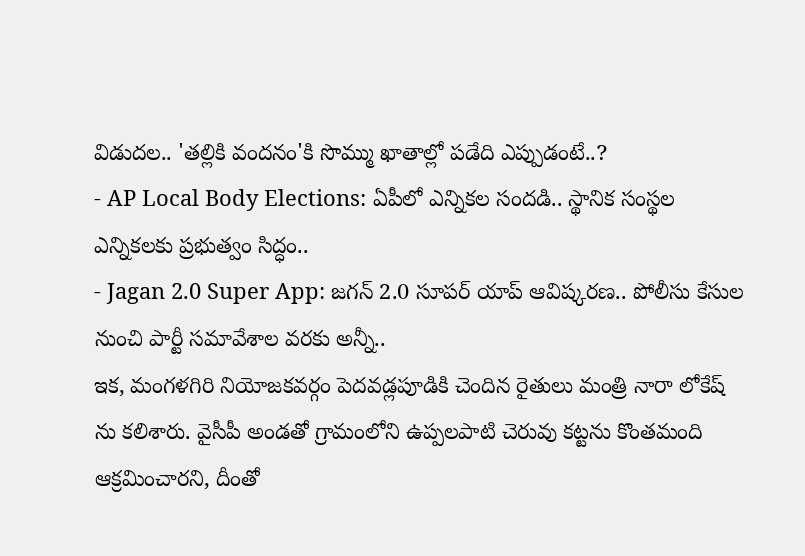విడుదల.. 'తల్లికి వందనం'కి సొమ్ము ఖాతాల్లో పడేది ఎప్పుడంటే..?
- AP Local Body Elections: ఏపీలో ఎన్నికల సందడి.. స్థానిక సంస్థల ఎన్నికలకు ప్రభుత్వం సిద్ధం..
- Jagan 2.0 Super App: జగన్ 2.0 సూపర్ యాప్ ఆవిష్కరణ.. పోలీసు కేసుల నుంచి పార్టీ సమావేశాల వరకు అన్నీ..
ఇక, మంగళగిరి నియోజకవర్గం పెదవడ్లపూడికి చెందిన రైతులు మంత్రి నారా లోకేష్ ను కలిశారు. వైసీపీ అండతో గ్రామంలోని ఉప్పలపాటి చెరువు కట్టను కొంతమంది ఆక్రమించారని, దీంతో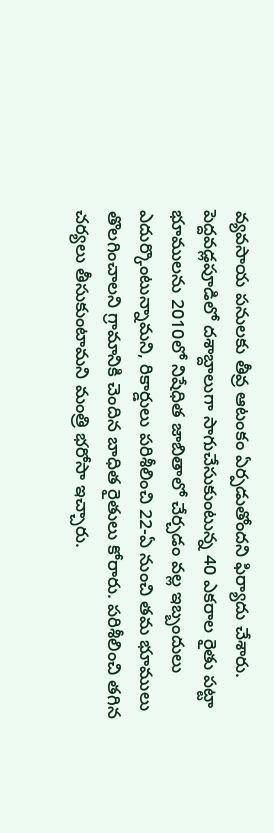వ్యవసాయ పనులకు తీవ్ర ఆటంకం ఏర్పడుతోందని ఫిర్యాదు చేశారు. పెద్దవడ్లపూడిలో దశాబ్దాలుగా సాగుచేసుకుంటున్న 40 ఎకరాల రైతు పట్టా భూములను 2010లో నిషేధిత జాబితాలో చేర్చడం వల్ల ఇబ్బందులు ఎదుర్కొంటున్నామని, రికార్డులు పరిశీలించి 22-ఏ నుంచి తమ భూములు తొలగించాలని గ్రామానికి చెందిన బాధిత రైతులు కోరారు. పరిశీలించి తగిన చర్యలు తీసుకుంటామని మంత్రి భరోసా ఇచ్చారు.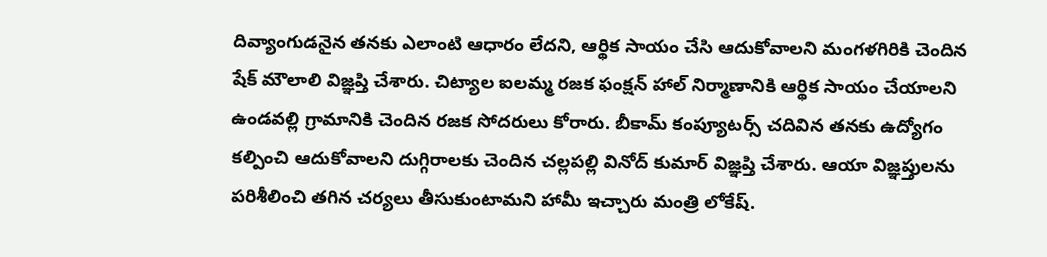దివ్యాంగుడనైన తనకు ఎలాంటి ఆధారం లేదని, ఆర్థిక సాయం చేసి ఆదుకోవాలని మంగళగిరికి చెందిన షేక్ మౌలాలి విజ్ఞప్తి చేశారు. చిట్యాల ఐలమ్మ రజక ఫంక్షన్ హాల్ నిర్మాణానికి ఆర్థిక సాయం చేయాలని ఉండవల్లి గ్రామానికి చెందిన రజక సోదరులు కోరారు. బీకామ్ కంప్యూటర్స్ చదివిన తనకు ఉద్యోగం కల్పించి ఆదుకోవాలని దుగ్గిరాలకు చెందిన చల్లపల్లి వినోద్ కుమార్ విజ్ఞప్తి చేశారు. ఆయా విజ్ఞప్తులను పరిశీలించి తగిన చర్యలు తీసుకుంటామని హామీ ఇచ్చారు మంత్రి లోకేష్.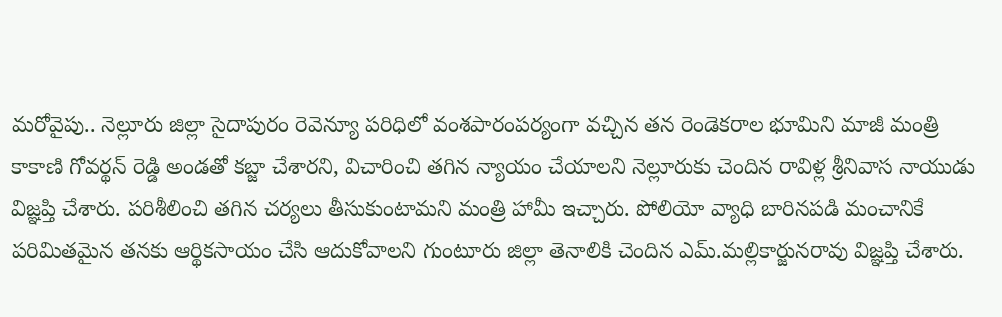మరోవైపు.. నెల్లూరు జిల్లా సైదాపురం రెవెన్యూ పరిధిలో వంశపారంపర్యంగా వచ్చిన తన రెండెకరాల భూమిని మాజీ మంత్రి కాకాణి గోవర్థన్ రెడ్డి అండతో కబ్జా చేశారని, విచారించి తగిన న్యాయం చేయాలని నెల్లూరుకు చెందిన రావిళ్ల శ్రీనివాస నాయుడు విజ్ఞప్తి చేశారు. పరిశీలించి తగిన చర్యలు తీసుకుంటామని మంత్రి హామీ ఇచ్చారు. పోలియో వ్యాధి బారినపడి మంచానికే పరిమితమైన తనకు ఆర్థికసాయం చేసి ఆదుకోవాలని గుంటూరు జిల్లా తెనాలికి చెందిన ఎమ్.మల్లికార్జునరావు విజ్ఞప్తి చేశారు.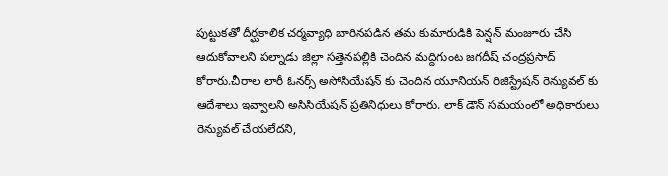పుట్టుకతో దీర్ఘకాలిక చర్మవ్యాధి బారినపడిన తమ కుమారుడికి పెన్షన్ మంజూరు చేసి ఆదుకోవాలని పల్నాడు జిల్లా సత్తెనపల్లికి చెందిన మద్దిగుంట జగదీష్ చంద్రప్రసాద్ కోరారు.చీరాల లారీ ఓనర్స్ అసోసియేషన్ కు చెందిన యూనియన్ రిజిస్ట్రేషన్ రెన్యువల్ కు ఆదేశాలు ఇవ్వాలని అసిసియేషన్ ప్రతినిధులు కోరారు. లాక్ డౌన్ సమయంలో అధికారులు రెన్యువల్ చేయలేదని,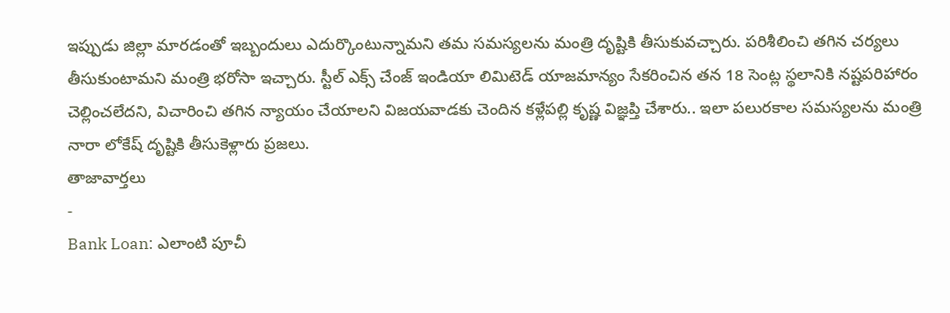ఇప్పుడు జిల్లా మారడంతో ఇబ్బందులు ఎదుర్కొంటున్నామని తమ సమస్యలను మంత్రి దృష్టికి తీసుకువచ్చారు. పరిశీలించి తగిన చర్యలు తీసుకుంటామని మంత్రి భరోసా ఇచ్చారు. స్టీల్ ఎక్స్ చేంజ్ ఇండియా లిమిటెడ్ యాజమాన్యం సేకరించిన తన 18 సెంట్ల స్థలానికి నష్టపరిహారం చెల్లించలేదని, విచారించి తగిన న్యాయం చేయాలని విజయవాడకు చెందిన కళ్లేపల్లి కృష్ణ విజ్ఞప్తి చేశారు.. ఇలా పలురకాల సమస్యలను మంత్రి నారా లోకేష్ దృష్టికి తీసుకెళ్లారు ప్రజలు.
తాజావార్తలు
-
Bank Loan: ఎలాంటి పూచీ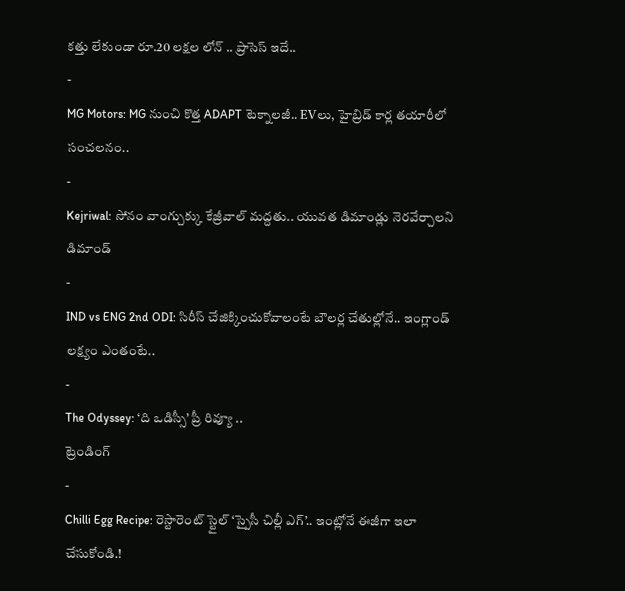కత్తు లేకుండా రూ.20 లక్షల లోన్ .. ప్రాసెస్ ఇదే..
-
MG Motors: MG నుంచి కొత్త ADAPT టెక్నాలజీ.. EVలు, హైబ్రిడ్ కార్ల తయారీలో సంచలనం..
-
Kejriwal: సోనం వాంగ్చుక్కు కేజ్రీవాల్ మద్దతు.. యువత డిమాండ్లు నెరవేర్చాలని డిమాండ్
-
IND vs ENG 2nd ODI: సిరీస్ చేజిక్కించుకోవాలంటే బౌలర్ల చేతుల్లోనే.. ఇంగ్లాండ్ లక్ష్యం ఎంతంటే..
-
The Odyssey: ‘ది ఒడిస్సీ’ ప్రీ రివ్యూ ..
ట్రెండింగ్
-
Chilli Egg Recipe: రెస్టారెంట్ స్టైల్ ‘స్పైసీ చిల్లీ ఎగ్’.. ఇంట్లోనే ఈజీగా ఇలా చేసుకోండి.!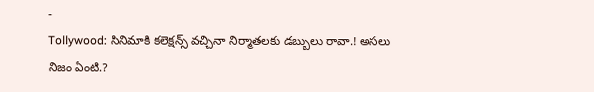-
Tollywood: సినిమాకి కలెక్షన్స్ వచ్చినా నిర్మాతలకు డబ్బులు రావా.! అసలు నిజం ఏంటి.?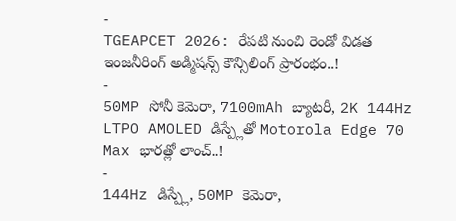-
TGEAPCET 2026: రేపటి నుంచి రెండో విడత ఇంజనీరింగ్ అడ్మిషన్స్ కౌన్సిలింగ్ ప్రారంభం..!
-
50MP సోనీ కెమెరా, 7100mAh బ్యాటరీ, 2K 144Hz LTPO AMOLED డిస్ప్లేతో Motorola Edge 70 Max భారత్లో లాంచ్..!
-
144Hz డిస్ప్లే, 50MP కెమెరా,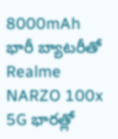8000mAh భారీ బ్యాటరీతో Realme NARZO 100x 5G భారత్లో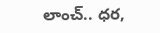లాంచ్.. ధర,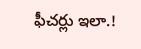ఫీచర్లు ఇలా.!